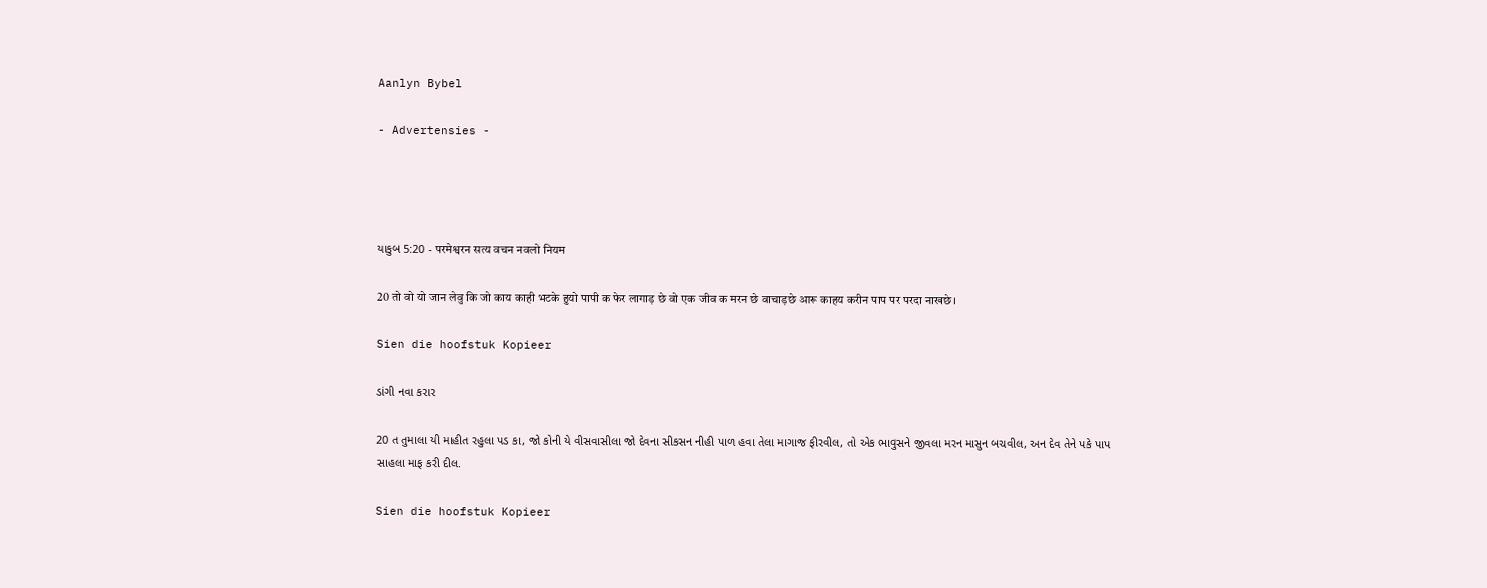Aanlyn Bybel

- Advertensies -




યાકુબ 5:20 - परमेश्वरन सत्य वचन नवलो नियम

20 तो वो यो जान लेवु कि जो काय काही भटके हुयो पापी क फेर लागाड़ छे वो एक जीव क मरन छे वाचाड़छे आरू काहय करीन पाप पर परदा नाखछे।

Sien die hoofstuk Kopieer

ડાંગી નવા કરાર

20 ત તુમાલા યી માહીત રહુલા પડ કા, જો કોની યે વીસવાસીલા જો દેવના સીકસન નીહી પાળ હવા તેલા માગાજ ફીરવીલ, તો એક ભાવુસને જીવલા મરન માસુન બચવીલ, અન દેવ તેને પકે પાપ સાહલા માફ કરી દીલ.

Sien die hoofstuk Kopieer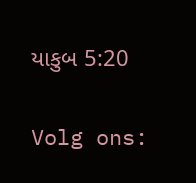યાકુબ 5:20

Volg ons: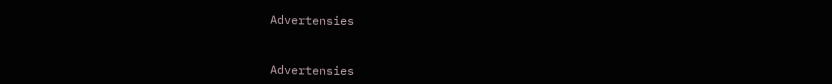Advertensies


Advertensies